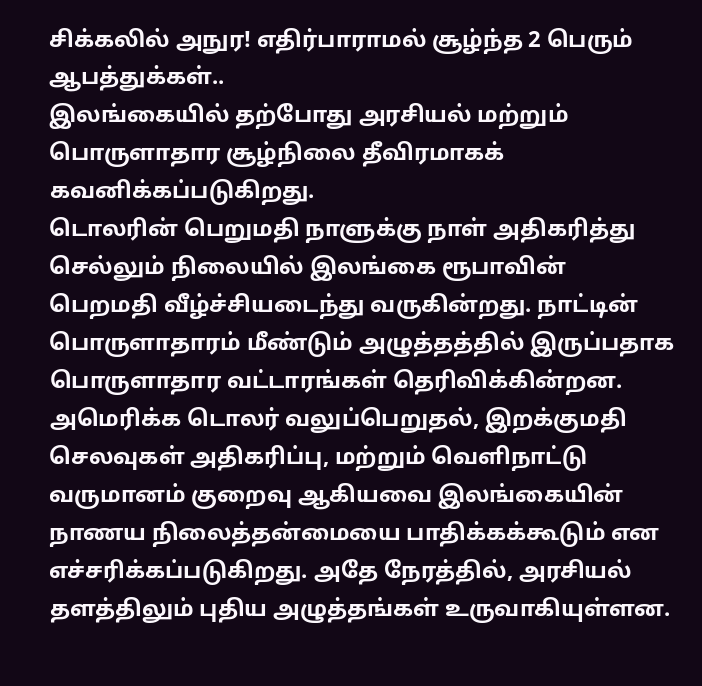சிக்கலில் அநுர! எதிர்பாராமல் சூழ்ந்த 2 பெரும் ஆபத்துக்கள்..
இலங்கையில் தற்போது அரசியல் மற்றும் பொருளாதார சூழ்நிலை தீவிரமாகக் கவனிக்கப்படுகிறது.
டொலரின் பெறுமதி நாளுக்கு நாள் அதிகரித்து செல்லும் நிலையில் இலங்கை ரூபாவின் பெறமதி வீழ்ச்சியடைந்து வருகின்றது. நாட்டின் பொருளாதாரம் மீண்டும் அழுத்தத்தில் இருப்பதாக பொருளாதார வட்டாரங்கள் தெரிவிக்கின்றன.
அமெரிக்க டொலர் வலுப்பெறுதல், இறக்குமதி செலவுகள் அதிகரிப்பு, மற்றும் வெளிநாட்டு வருமானம் குறைவு ஆகியவை இலங்கையின் நாணய நிலைத்தன்மையை பாதிக்கக்கூடும் என எச்சரிக்கப்படுகிறது. அதே நேரத்தில், அரசியல் தளத்திலும் புதிய அழுத்தங்கள் உருவாகியுள்ளன.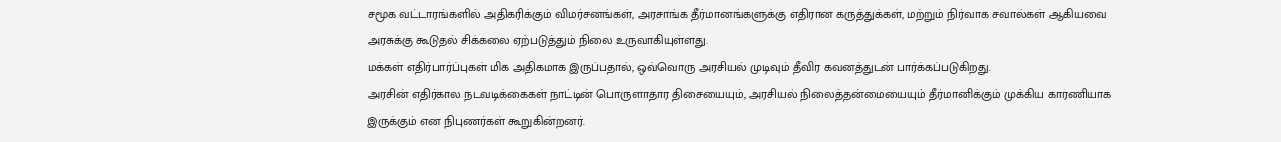சமூக வட்டாரங்களில் அதிகரிக்கும் விமர்சனங்கள், அரசாங்க தீர்மானங்களுக்கு எதிரான கருத்துக்கள், மற்றும் நிர்வாக சவால்கள் ஆகியவை அரசுக்கு கூடுதல் சிக்கலை ஏற்படுத்தும் நிலை உருவாகியுள்ளது.
மக்கள் எதிர்பார்ப்புகள் மிக அதிகமாக இருப்பதால், ஒவ்வொரு அரசியல் முடிவும் தீவிர கவனத்துடன் பார்க்கப்படுகிறது.
அரசின் எதிர்கால நடவடிக்கைகள் நாட்டின் பொருளாதார திசையையும், அரசியல் நிலைத்தன்மையையும் தீர்மானிக்கும் முக்கிய காரணியாக இருக்கும் என நிபுணர்கள் கூறுகின்றனர்.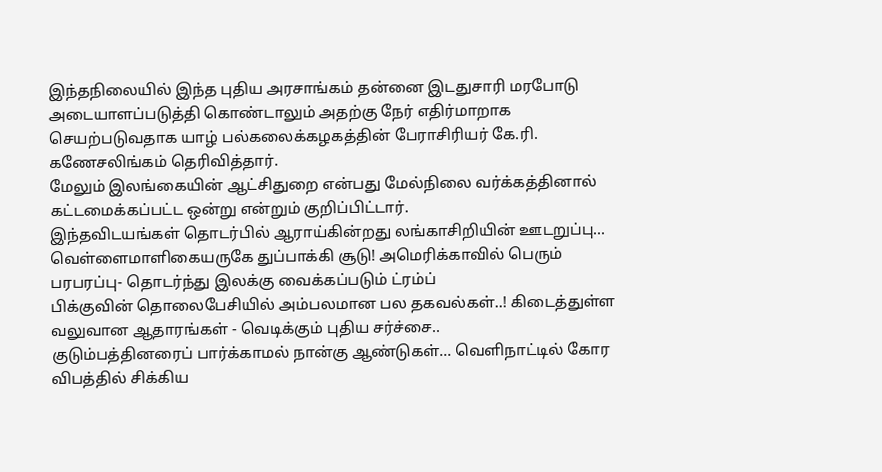இந்தநிலையில் இந்த புதிய அரசாங்கம் தன்னை இடதுசாரி மரபோடு அடையாளப்படுத்தி கொண்டாலும் அதற்கு நேர் எதிர்மாறாக செயற்படுவதாக யாழ் பல்கலைக்கழகத்தின் பேராசிரியர் கே.ரி. கணேசலிங்கம் தெரிவித்தார்.
மேலும் இலங்கையின் ஆட்சிதுறை என்பது மேல்நிலை வர்க்கத்தினால் கட்டமைக்கப்பட்ட ஒன்று என்றும் குறிப்பிட்டார்.
இந்தவிடயங்கள் தொடர்பில் ஆராய்கின்றது லங்காசிறியின் ஊடறுப்பு...
வெள்ளைமாளிகையருகே துப்பாக்கி சூடு! அமெரிக்காவில் பெரும் பரபரப்பு- தொடர்ந்து இலக்கு வைக்கப்படும் ட்ரம்ப்
பிக்குவின் தொலைபேசியில் அம்பலமான பல தகவல்கள்..! கிடைத்துள்ள வலுவான ஆதாரங்கள் - வெடிக்கும் புதிய சர்ச்சை..
குடும்பத்தினரைப் பார்க்காமல் நான்கு ஆண்டுகள்... வெளிநாட்டில் கோர விபத்தில் சிக்கிய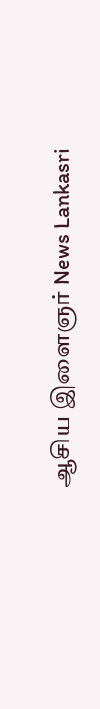ஆசிய இளைஞர் News Lankasri